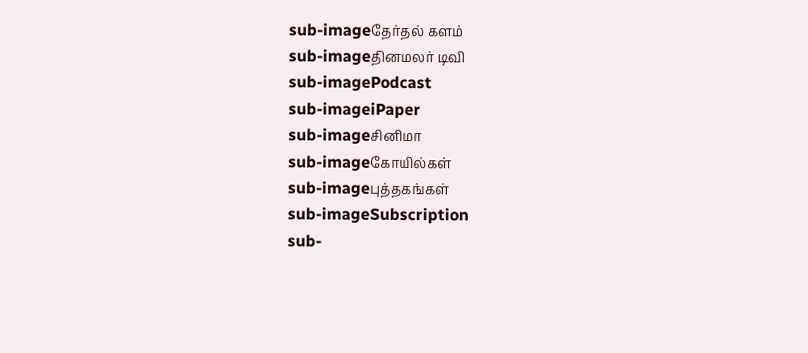sub-imageதேர்தல் களம்
sub-imageதினமலர் டிவி
sub-imagePodcast
sub-imageiPaper
sub-imageசினிமா
sub-imageகோயில்கள்
sub-imageபுத்தகங்கள்
sub-imageSubscription
sub-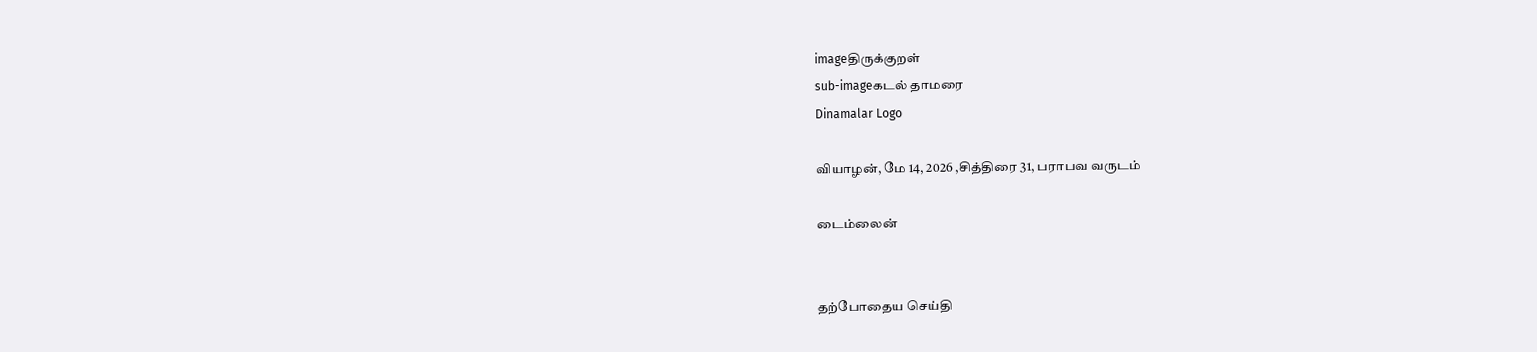imageதிருக்குறள்
sub-imageகடல் தாமரை
Dinamalar Logo

வியாழன், மே 14, 2026 ,சித்திரை 31, பராபவ வருடம்

டைம்லைன்


தற்போதைய செய்தி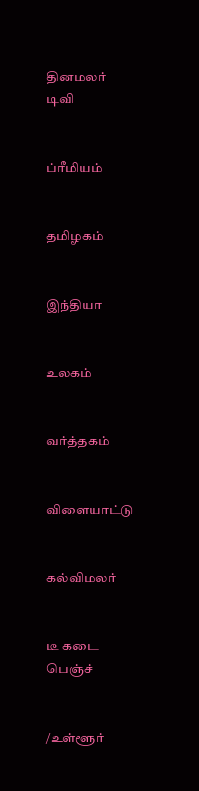தினமலர் டிவி


ப்ரீமியம்


தமிழகம்


இந்தியா


உலகம்


வர்த்தகம்


விளையாட்டு


கல்விமலர்


டீ கடை பெஞ்ச்


/உள்ளூர்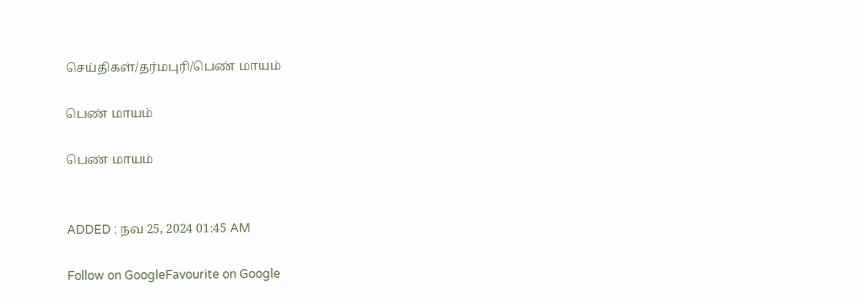செய்திகள்/தர்மபுரி/பெண் மாயம்

பெண் மாயம்

பெண் மாயம்


ADDED : நவ 25, 2024 01:45 AM

Follow on GoogleFavourite on Google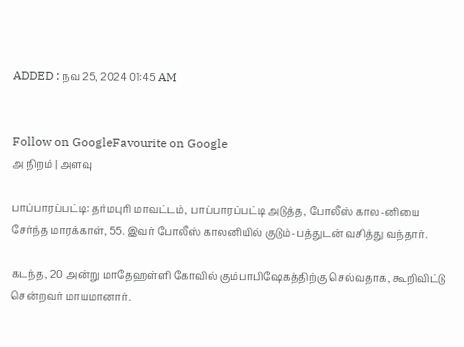ADDED : நவ 25, 2024 01:45 AM


Follow on GoogleFavourite on Google
அ நிறம் | அளவு

பாப்பாரப்பட்டி: தர்மபுரி மாவட்டம், பாப்பாரப்பட்டி அடுத்த, போலீஸ் கால-னியை சேர்ந்த மாரக்காள், 55. இவர் போலீஸ் காலனியில் குடும்-பத்துடன் வசித்து வந்தார்.

கடந்த, 20 அன்று மாதேஹள்ளி கோவில் கும்பாபிஷேகத்திற்கு செல்வதாக, கூறிவிட்டு சென்றவர் மாயமானார்.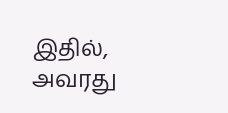இதில், அவரது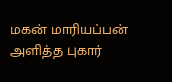மகன் மாரியப்பன் அளித்த புகார்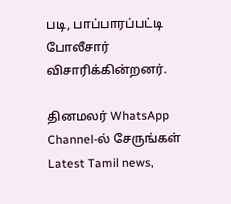படி, பாப்பாரப்பட்டி போலீசார் விசாரிக்கின்றனர்.

தினமலர் WhatsApp Channel-ல் சேருங்கள்
Latest Tamil news,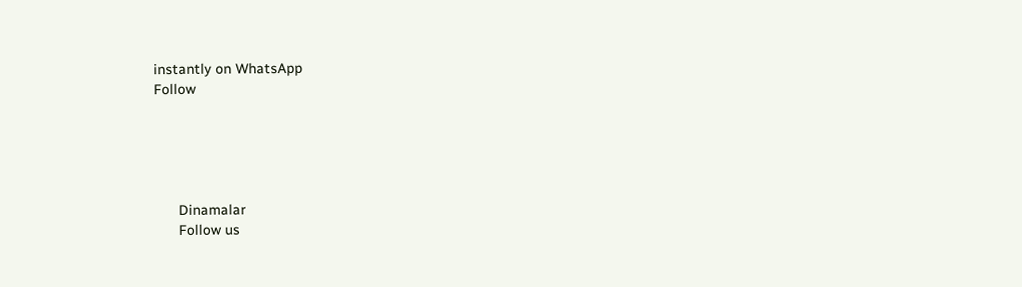instantly on WhatsApp
Follow





      Dinamalar
      Follow us